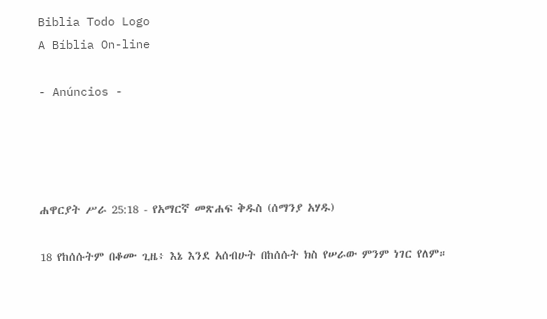Biblia Todo Logo
A Bíblia On-line

- Anúncios -




ሐዋርያት ሥራ 25:18 - የአማርኛ መጽሐፍ ቅዱስ (ሰማንያ አሃዱ)

18 የከሰሱትም በቆሙ ጊዜ፥ እኔ እንደ አሰብሁት በከሰሱት ክስ የሠራው ምንም ነገር የለም።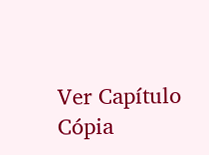Ver Capítulo Cópia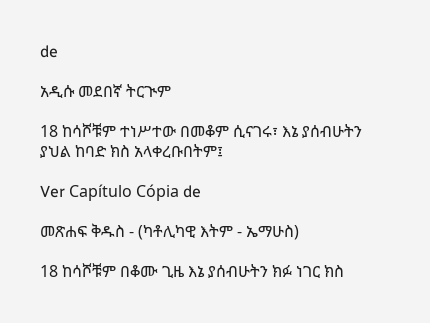de

አዲሱ መደበኛ ትርጒም

18 ከሳሾቹም ተነሥተው በመቆም ሲናገሩ፣ እኔ ያሰብሁትን ያህል ከባድ ክስ አላቀረቡበትም፤

Ver Capítulo Cópia de

መጽሐፍ ቅዱስ - (ካቶሊካዊ እትም - ኤማሁስ)

18 ከሳሾቹም በቆሙ ጊዜ እኔ ያሰብሁትን ክፉ ነገር ክስ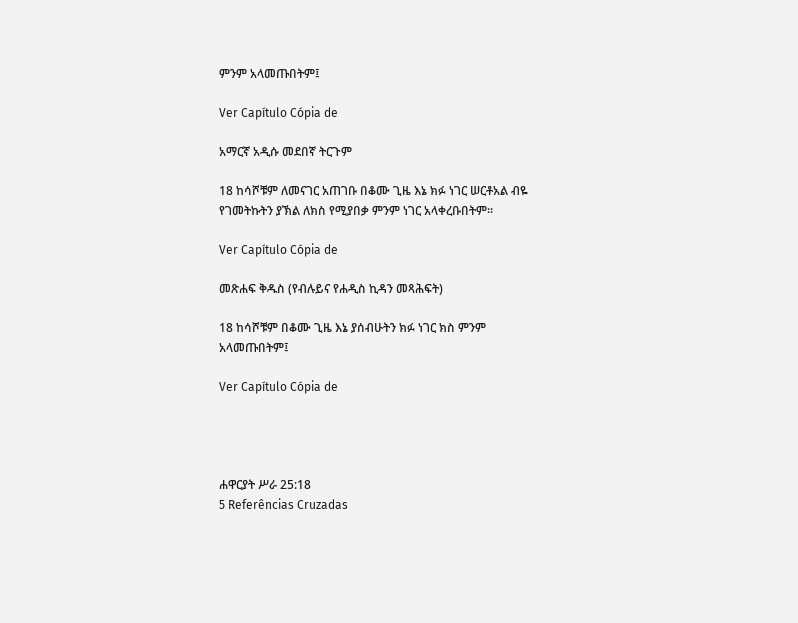ምንም አላመጡበትም፤

Ver Capítulo Cópia de

አማርኛ አዲሱ መደበኛ ትርጉም

18 ከሳሾቹም ለመናገር አጠገቡ በቆሙ ጊዜ እኔ ክፉ ነገር ሠርቶአል ብዬ የገመትኩትን ያኽል ለክስ የሚያበቃ ምንም ነገር አላቀረቡበትም።

Ver Capítulo Cópia de

መጽሐፍ ቅዱስ (የብሉይና የሐዲስ ኪዳን መጻሕፍት)

18 ከሳሾቹም በቆሙ ጊዜ እኔ ያሰብሁትን ክፉ ነገር ክስ ምንም አላመጡበትም፤

Ver Capítulo Cópia de




ሐዋርያት ሥራ 25:18
5 Referências Cruzadas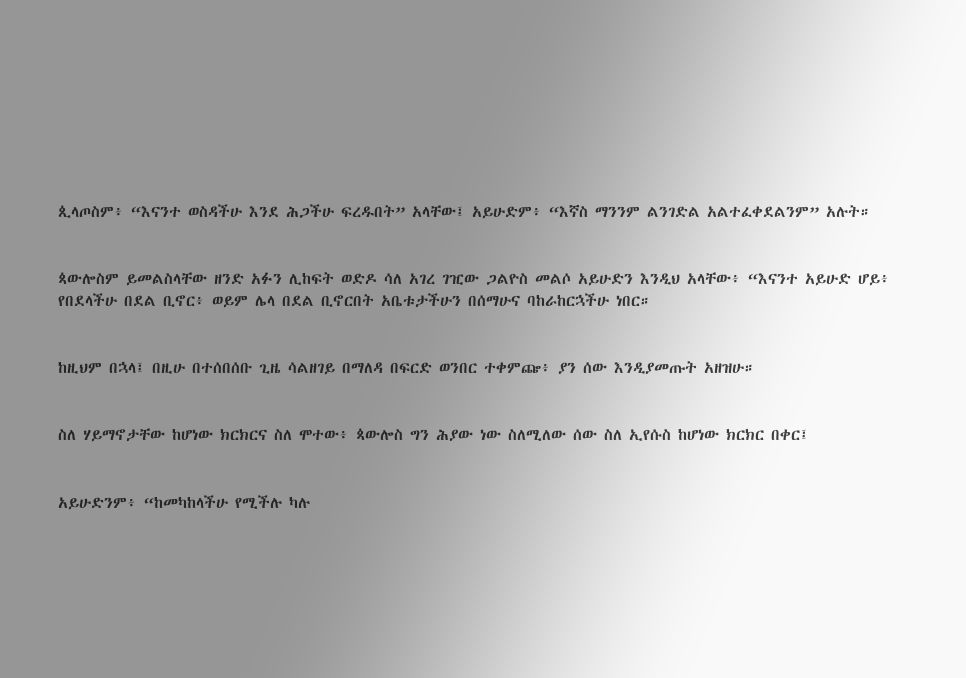ጲላጦስም፥ “እናንተ ወስዳችሁ እንደ ሕጋችሁ ፍረዱበት” አላቸው፤ አይሁድም፥ “እኛስ ማንንም ልንገድል አልተፈቀደልንም” አሉት።


ጳውሎስም ይመልስላቸው ዘንድ አፉን ሊከፍት ወድዶ ሳለ አገረ ገዢው ጋልዮስ መልሶ አይሁድን እንዲህ አላቸው፥ “እናንተ አይሁድ ሆይ፥ የበደላችሁ በደል ቢኖር፥ ወይም ሌላ በደል ቢኖርበት አቤቱታችሁን በሰማሁና ባከራከርኋችሁ ነበር።


ከዚህም በኋላ፤ በዚሁ በተሰበሰቡ ጊዜ ሳልዘገይ በማለዳ በፍርድ ወንበር ተቀምጬ፥ ያን ሰው እንዲያመጡት አዘዝሁ።


ስለ ሃይማኖታቸው ከሆነው ክርክርና ስለ ሞተው፥ ጳውሎስ ግን ሕያው ነው ስለሚለው ሰው ስለ ኢየሱስ ከሆነው ክርክር በቀር፤


አይሁድንም፥ “ከመካከላችሁ የሚችሉ ካሉ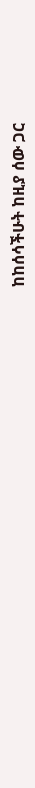ከከሰሳችሁት ከዚያ ሰው ጋር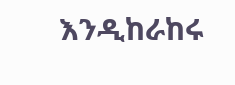እንዲከራከሩ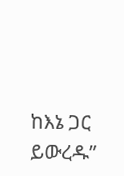ከእኔ ጋር ይውረዱ”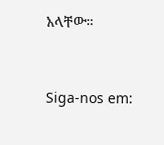አላቸው።


Siga-nos em: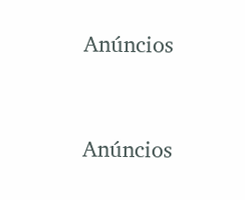Anúncios


Anúncios